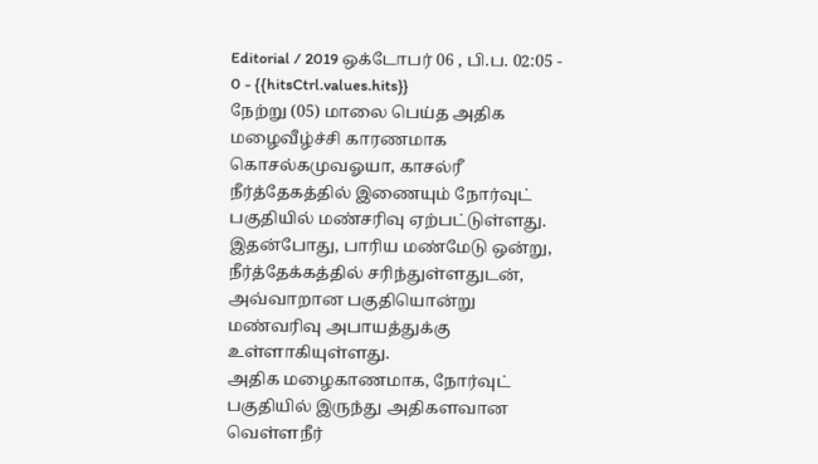Editorial / 2019 ஒக்டோபர் 06 , பி.ப. 02:05 - 0 - {{hitsCtrl.values.hits}}
நேற்று (05) மாலை பெய்த அதிக மழைவீழ்ச்சி காரணமாக கொசல்கமுவஓயா, காசல்ரீ நீர்த்தேகத்தில் இணையும் நோர்வுட் பகுதியில் மண்சரிவு ஏற்பட்டுள்ளது.
இதன்போது, பாரிய மண்மேடு ஒன்று, நீர்த்தேக்கத்தில் சரிந்துள்ளதுடன், அவ்வாறான பகுதியொன்று மண்வரிவு அபாயத்துக்கு உள்ளாகியுள்ளது.
அதிக மழைகாணமாக, நோர்வுட் பகுதியில் இருந்து அதிகளவான வெள்ளநீர்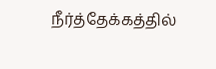நீர்த்தேக்கத்தில்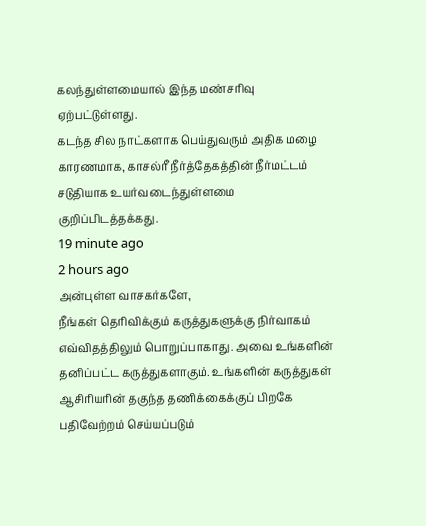கலந்துள்ளமையால் இந்த மண்சரிவு ஏற்பட்டுள்ளது.
கடந்த சில நாட்களாக பெய்துவரும் அதிக மழை காரணமாக, காசல்ரீ நீர்த்தேகத்தின் நீர்மட்டம் சடுதியாக உயர்வடைந்துள்ளமை குறிப்பிடத்தக்கது.
19 minute ago
2 hours ago
அன்புள்ள வாசகர்களே,
நீங்கள் தெரிவிக்கும் கருத்துகளுக்கு நிர்வாகம் எவ்விதத்திலும் பொறுப்பாகாது. அவை உங்களின் தனிப்பட்ட கருத்துகளாகும். உங்களின் கருத்துகள் ஆசிரியரின் தகுந்த தணிக்கைக்குப் பிறகே பதிவேற்றம் செய்யப்படும்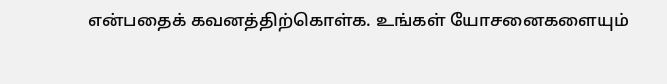என்பதைக் கவனத்திற்கொள்க. உங்கள் யோசனைகளையும்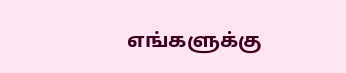எங்களுக்கு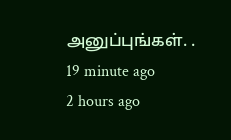அனுப்புங்கள். .
19 minute ago
2 hours ago